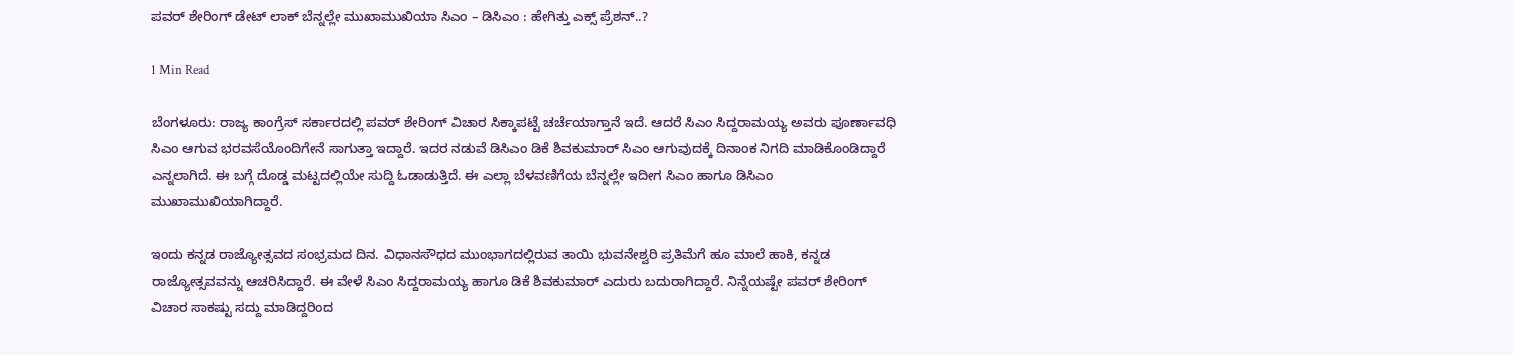ಪವರ್ ಶೇರಿಂಗ್ ಡೇಟ್ ಲಾಕ್ ಬೆನ್ನಲ್ಲೇ ಮುಖಾಮುಖಿಯಾ ಸಿಎಂ – ಡಿಸಿಎಂ : ಹೇಗಿತ್ತು ಎಕ್ಸ್ ಪ್ರೆಶನ್..?

1 Min Read

ಬೆಂಗಳೂರು: ರಾಜ್ಯ ಕಾಂಗ್ರೆಸ್ ಸರ್ಕಾರದಲ್ಲಿ ಪವರ್ ಶೇರಿಂಗ್ ವಿಚಾರ ಸಿಕ್ಕಾಪಟ್ಟೆ ಚರ್ಚೆಯಾಗ್ತಾನೆ ಇದೆ. ಆದರೆ ಸಿಎಂ ಸಿದ್ದರಾಮಯ್ಯ ಅವರು ಪೂರ್ಣಾವಧಿ ಸಿಎಂ ಆಗುವ ಭರವಸೆಯೊಂದಿಗೇನೆ ಸಾಗುತ್ತಾ ಇದ್ದಾರೆ. ಇದರ ನಡುವೆ ಡಿಸಿಎಂ ಡಿಕೆ ಶಿವಕುಮಾರ್ ಸಿಎಂ ಆಗುವುದಕ್ಕೆ ದಿನಾಂಕ ನಿಗದಿ ಮಾಡಿಕೊಂಡಿದ್ದಾರೆ ಎನ್ನಲಾಗಿದೆ. ಈ ಬಗ್ಗೆ ದೊಡ್ಡ ಮಟ್ಟದಲ್ಲಿಯೇ ಸುದ್ದಿ ಓಡಾಡುತ್ತಿದೆ. ಈ ಎಲ್ಲಾ ಬೆಳವಣಿಗೆಯ ಬೆನ್ನಲ್ಲೇ ಇದೀಗ ಸಿಎಂ ಹಾಗೂ ಡಿಸಿಎಂ ಮುಖಾಮುಖಿಯಾಗಿದ್ದಾರೆ.

ಇಂದು ಕನ್ನಡ ರಾಜ್ಯೋತ್ಸವದ ಸಂಭ್ರಮದ ದಿನ. ವಿಧಾನಸೌಧದ ಮುಂಭಾಗದಲ್ಲಿರುವ ತಾಯಿ ಭುವನೇಶ್ವರಿ ಪ್ರತಿಮೆಗೆ ಹೂ ಮಾಲೆ ಹಾಕಿ, ಕನ್ನಡ ರಾಜ್ಯೋತ್ಸವವನ್ನು ಆಚರಿಸಿದ್ದಾರೆ. ಈ ವೇಳೆ ಸಿಎಂ ಸಿದ್ದರಾಮಯ್ಯ ಹಾಗೂ ಡಿಕೆ ಶಿವಕುಮಾರ್ ಎದುರು ಬದುರಾಗಿದ್ದಾರೆ. ನಿನ್ನೆಯಷ್ಟೇ ಪವರ್ ಶೇರಿಂಗ್ ವಿಚಾರ ಸಾಕಷ್ಟು ಸದ್ದು ಮಾಡಿದ್ದರಿಂದ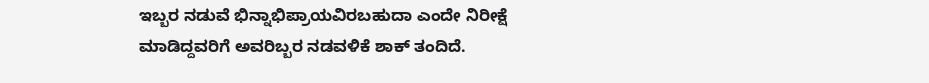ಇಬ್ಬರ ನಡುವೆ ಭಿನ್ನಾಭಿಪ್ರಾಯವಿರಬಹುದಾ ಎಂದೇ ನಿರೀಕ್ಷೆ ಮಾಡಿದ್ದವರಿಗೆ ಅವರಿಬ್ಬರ ನಡವಳಿಕೆ ಶಾಕ್ ತಂದಿದೆ.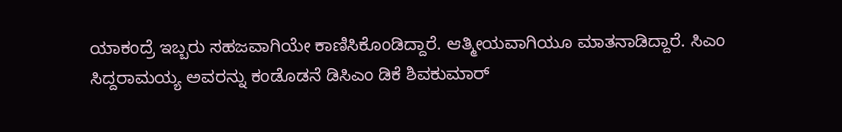ಯಾಕಂದ್ರೆ ಇಬ್ಬರು ಸಹಜವಾಗಿಯೇ ಕಾಣಿಸಿಕೊಂಡಿದ್ದಾರೆ. ಆತ್ಮೀಯವಾಗಿಯೂ ಮಾತನಾಡಿದ್ದಾರೆ. ಸಿಎಂ ಸಿದ್ದರಾಮಯ್ಯ ಅವರನ್ನು ಕಂಡೊಡನೆ ಡಿಸಿಎಂ ಡಿಕೆ ಶಿವಕುಮಾರ್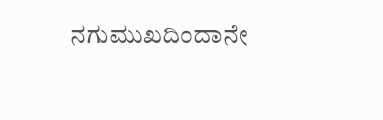ನಗುಮುಖದಿಂದಾನೇ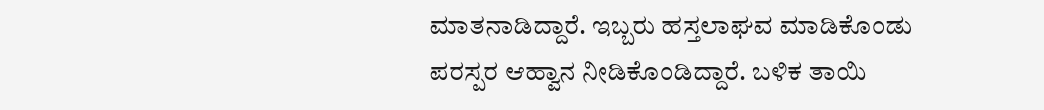ಮಾತನಾಡಿದ್ದಾರೆ. ಇಬ್ಬರು ಹಸ್ತಲಾಘವ ಮಾಡಿಕೊಂಡು ಪರಸ್ಪರ ಆಹ್ವಾನ ನೀಡಿಕೊಂಡಿದ್ದಾರೆ. ಬಳಿಕ ತಾಯಿ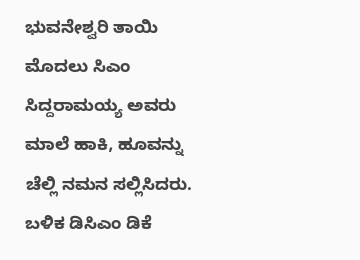ಭುವನೇಶ್ವರಿ ತಾಯಿ ಮೊದಲು ಸಿಎಂ ಸಿದ್ದರಾಮಯ್ಯ ಅವರು ಮಾಲೆ ಹಾಕಿ, ಹೂವನ್ನು ಚೆಲ್ಲಿ ನಮನ ಸಲ್ಲಿಸಿದರು. ಬಳಿಕ ಡಿಸಿಎಂ ಡಿಕೆ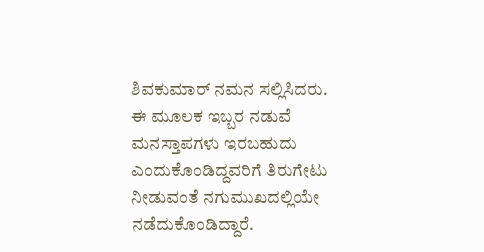ಶಿವಕುಮಾರ್ ನಮನ ಸಲ್ಲಿಸಿದರು. ಈ ಮೂಲಕ ಇಬ್ಬರ ನಡುವೆ ಮನಸ್ತಾಪಗಳು ಇರಬಹುದು ಎಂದುಕೊಂಡಿದ್ದವರಿಗೆ ತಿರುಗೇಟು ನೀಡುವಂತೆ ನಗುಮುಖದಲ್ಲಿಯೇ ನಡೆದುಕೊಂಡಿದ್ದಾರೆ.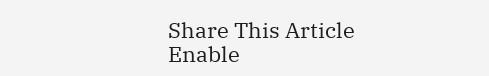Share This Article
Enable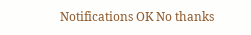Notifications OK No thanks